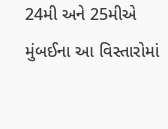24મી અને 25મીએ મુંબઈના આ વિસ્તારોમાં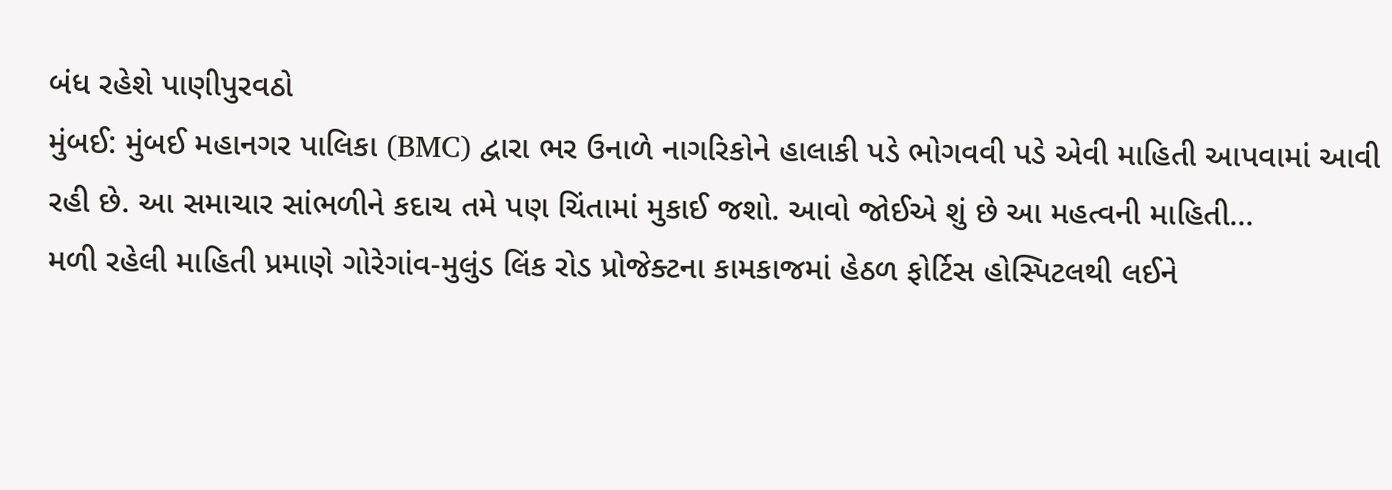બંધ રહેશે પાણીપુરવઠો
મુંબઈ: મુંબઈ મહાનગર પાલિકા (BMC) દ્વારા ભર ઉનાળે નાગરિકોને હાલાકી પડે ભોગવવી પડે એવી માહિતી આપવામાં આવી રહી છે. આ સમાચાર સાંભળીને કદાચ તમે પણ ચિંતામાં મુકાઈ જશો. આવો જોઈએ શું છે આ મહત્વની માહિતી…
મળી રહેલી માહિતી પ્રમાણે ગોરેગાંવ-મુલુંડ લિંક રોડ પ્રોજેક્ટના કામકાજમાં હેઠળ ફોર્ટિસ હોસ્પિટલથી લઈને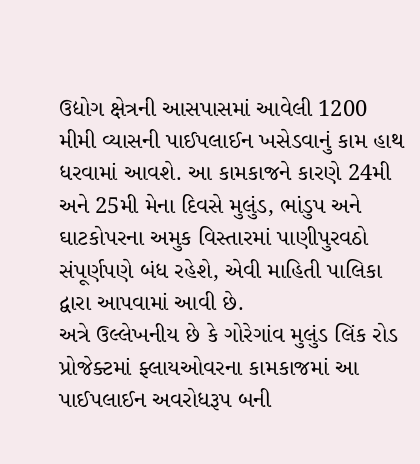ઉદ્યોગ ક્ષેત્રની આસપાસમાં આવેલી 1200 મીમી વ્યાસની પાઈપલાઈન ખસેડવાનું કામ હાથ ધરવામાં આવશે. આ કામકાજને કારણે 24મી અને 25મી મેના દિવસે મુલુંડ, ભાંડુપ અને ઘાટકોપરના અમુક વિસ્તારમાં પાણીપુરવઠો સંપૂર્ણપણે બંધ રહેશે, એવી માહિતી પાલિકા દ્વારા આપવામાં આવી છે.
અત્રે ઉલ્લેખનીય છે કે ગોરેગાંવ મુલુંડ લિંક રોડ પ્રોજેક્ટમાં ફ્લાયઓવરના કામકાજમાં આ પાઈપલાઈન અવરોધરૂપ બની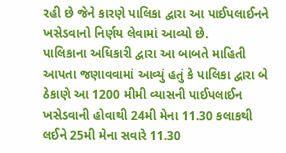રહી છે જેને કારણે પાલિકા દ્વારા આ પાઈપલાઈનને ખસેડવાનો નિર્ણય લેવામાં આવ્યો છે.
પાલિકાના અધિકારી દ્વારા આ બાબતે માહિતી આપતા જણાવવામાં આવ્યું હતું કે પાલિકા દ્વારા બે ઠેકાણે આ 1200 મીમી વ્યાસની પાઈપલાઈન ખસેડવાની હોવાથી 24મી મેના 11.30 કલાકથી લઈને 25મી મેના સવારે 11.30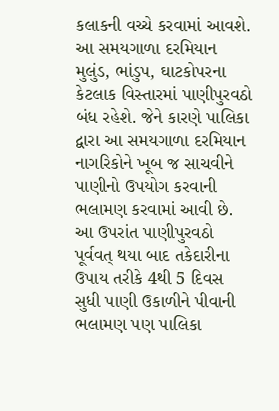કલાકની વચ્ચે કરવામાં આવશે.
આ સમયગાળા દરમિયાન મુલુંડ, ભાંડુપ, ઘાટકોપરના કેટલાક વિસ્તારમાં પાણીપુરવઠો બંધ રહેશે. જેને કારણે પાલિકા દ્વારા આ સમયગાળા દરમિયાન નાગરિકોને ખૂબ જ સાચવીને પાણીનો ઉપયોગ કરવાની ભલામણ કરવામાં આવી છે.
આ ઉપરાંત પાણીપુરવઠો પૂર્વવત્ થયા બાદ તકેદારીના ઉપાય તરીકે 4થી 5 દિવસ સુધી પાણી ઉકાળીને પીવાની ભલામણ પણ પાલિકા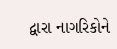દ્વારા નાગરિકોને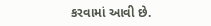કરવામાં આવી છે.